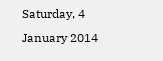Saturday, 4 January 2014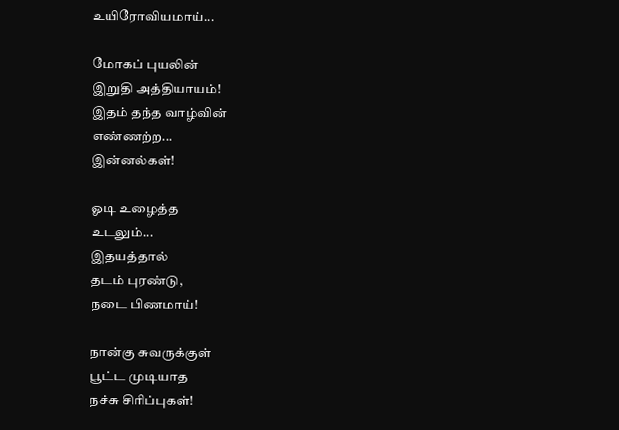உயிரோவியமாய்...

மோகப் புயலின்
இறுதி அத்தியாயம்!
இதம் தந்த வாழ்வின்
எண்ணற்ற...
இன்னல்கள்!

ஓடி உழைத்த
உடலும்...
இதயத்தால்
தடம் புரண்டு,
நடை பிணமாய்!

நான்கு சுவருக்குள்
பூட்ட முடியாத
நச்சு சிரிப்புகள்!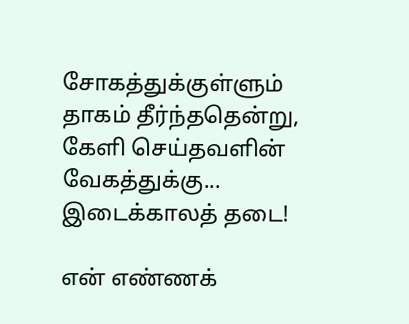சோகத்துக்குள்ளும்
தாகம் தீர்ந்ததென்று,
கேளி செய்தவளின்
வேகத்துக்கு...
இடைக்காலத் தடை!

என் எண்ணக்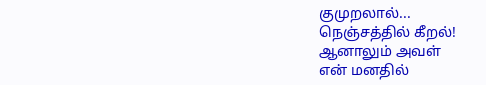குமுறலால்...
நெஞ்சத்தில் கீறல்!
ஆனாலும் அவள்
என் மனதில்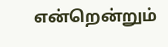என்றென்றும்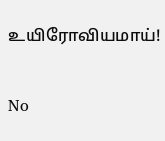உயிரோவியமாய்!

No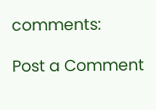comments:

Post a Comment